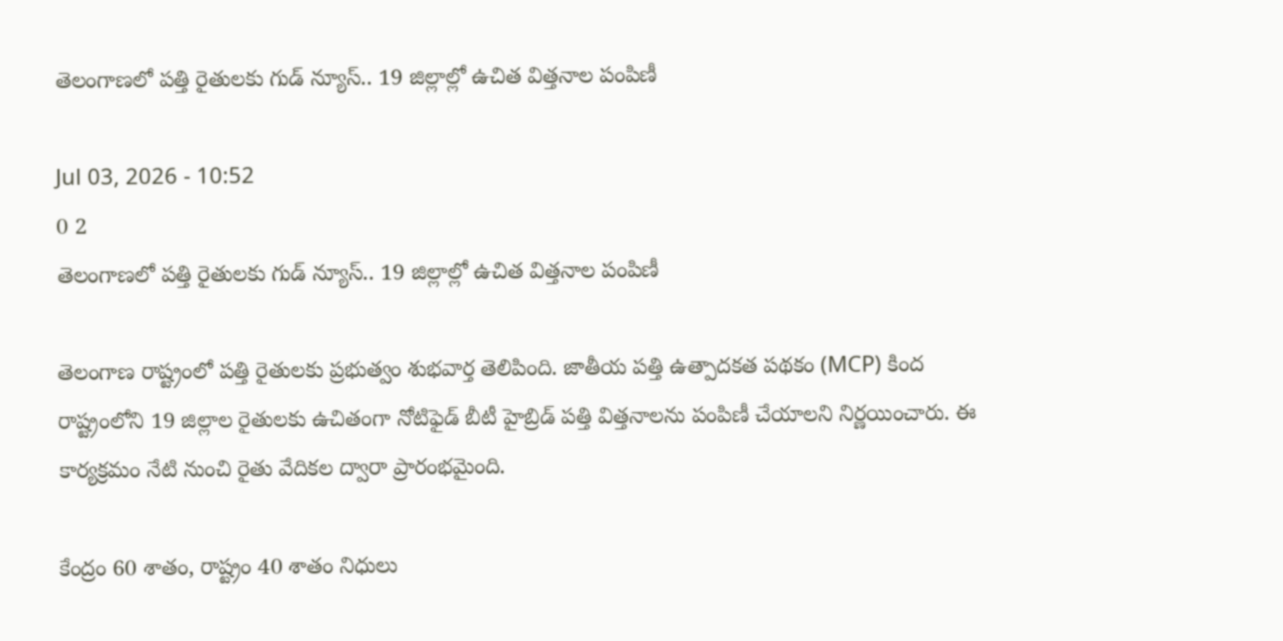తెలంగాణలో పత్తి రైతులకు గుడ్ న్యూస్.. 19 జిల్లాల్లో ఉచిత విత్తనాల పంపిణీ

Jul 03, 2026 - 10:52
0 2
తెలంగాణలో పత్తి రైతులకు గుడ్ న్యూస్.. 19 జిల్లాల్లో ఉచిత విత్తనాల పంపిణీ

తెలంగాణ రాష్ట్రంలో పత్తి రైతులకు ప్రభుత్వం శుభవార్త తెలిపింది. జాతీయ పత్తి ఉత్పాదకత పథకం (MCP) కింద రాష్ట్రంలోని 19 జిల్లాల రైతులకు ఉచితంగా నోటిఫైడ్ బీటీ హైబ్రిడ్ పత్తి విత్తనాలను పంపిణీ చేయాలని నిర్ణయించారు. ఈ కార్యక్రమం నేటి నుంచి రైతు వేదికల ద్వారా ప్రారంభమైంది.

కేంద్రం 60 శాతం, రాష్ట్రం 40 శాతం నిధులు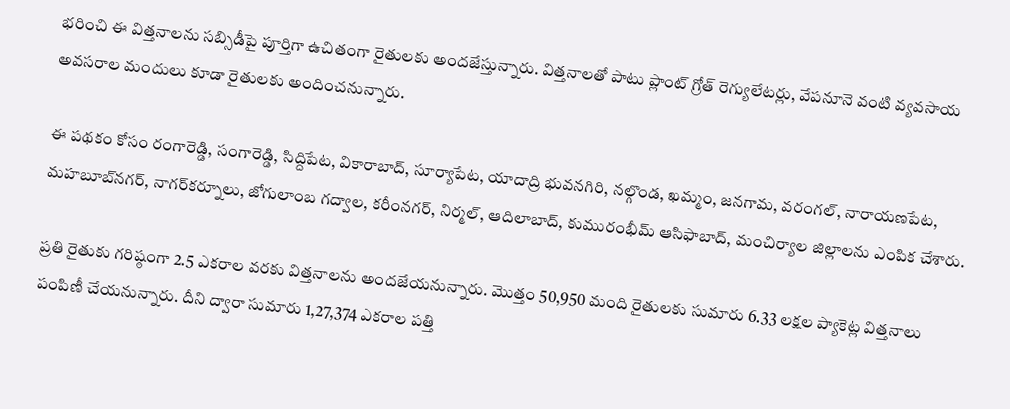భరించి ఈ విత్తనాలను సబ్సిడీపై పూర్తిగా ఉచితంగా రైతులకు అందజేస్తున్నారు. విత్తనాలతో పాటు ప్లాంట్ గ్రోత్ రెగ్యులేటర్లు, వేపనూనె వంటి వ్యవసాయ అవసరాల మందులు కూడా రైతులకు అందించనున్నారు.

ఈ పథకం కోసం రంగారెడ్డి, సంగారెడ్డి, సిద్దిపేట, వికారాబాద్, సూర్యాపేట, యాదాద్రి భువనగిరి, నల్గొండ, ఖమ్మం, జనగామ, వరంగల్, నారాయణపేట, మహబూబ్‌నగర్, నాగర్‌కర్నూలు, జోగులాంబ గద్వాల, కరీంనగర్, నిర్మల్, ఆదిలాబాద్, కుమురంభీమ్ ఆసిఫాబాద్, మంచిర్యాల జిల్లాలను ఎంపిక చేశారు.

ప్రతి రైతుకు గరిష్ఠంగా 2.5 ఎకరాల వరకు విత్తనాలను అందజేయనున్నారు. మొత్తం 50,950 మంది రైతులకు సుమారు 6.33 లక్షల ప్యాకెట్ల విత్తనాలు పంపిణీ చేయనున్నారు. దీని ద్వారా సుమారు 1,27,374 ఎకరాల పత్తి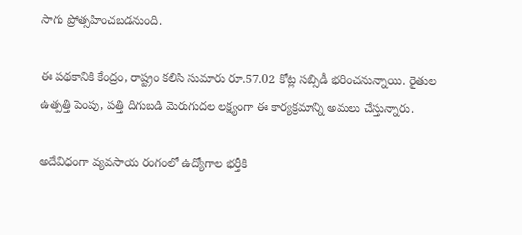సాగు ప్రోత్సహించబడనుంది.

ఈ పథకానికి కేంద్రం, రాష్ట్రం కలిసి సుమారు రూ.57.02 కోట్ల సబ్సిడీ భరించనున్నాయి. రైతుల ఉత్పత్తి పెంపు, పత్తి దిగుబడి మెరుగుదల లక్ష్యంగా ఈ కార్యక్రమాన్ని అమలు చేస్తున్నారు.

అదేవిధంగా వ్యవసాయ రంగంలో ఉద్యోగాల భర్తీకి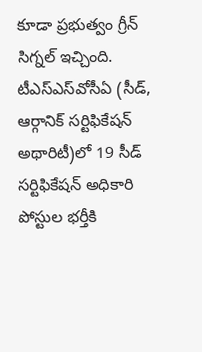కూడా ప్రభుత్వం గ్రీన్ సిగ్నల్ ఇచ్చింది. టీఎస్‌ఎస్‌వోసీఏ (సీడ్, ఆర్గానిక్ సర్టిఫికేషన్ అథారిటీ)లో 19 సీడ్ సర్టిఫికేషన్ అధికారి పోస్టుల భర్తీకి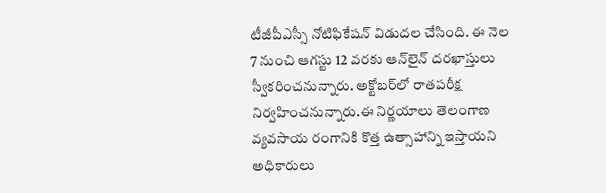టీజీపీఎస్సీ నోటిఫికేషన్ విడుదల చేసింది. ఈ నెల 7 నుంచి ఆగస్టు 12 వరకు ఆన్‌లైన్ దరఖాస్తులు స్వీకరించనున్నారు. అక్టోబర్‌లో రాతపరీక్ష నిర్వహించనున్నారు.ఈ నిర్ణయాలు తెలంగాణ వ్యవసాయ రంగానికి కొత్త ఉత్సాహాన్ని ఇస్తాయని అధికారులు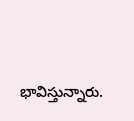భావిస్తున్నారు.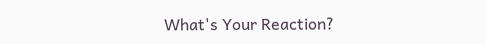What's Your Reaction?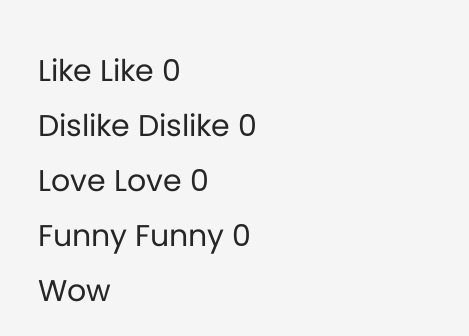Like Like 0
Dislike Dislike 0
Love Love 0
Funny Funny 0
Wow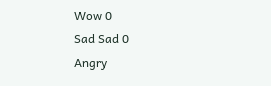Wow 0
Sad Sad 0
Angry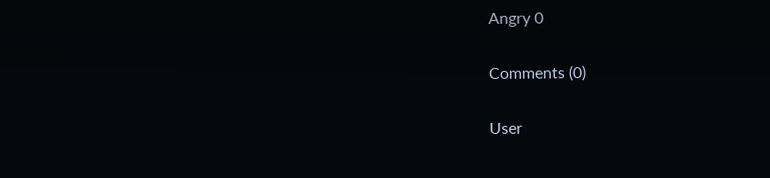Angry 0

Comments (0)

User